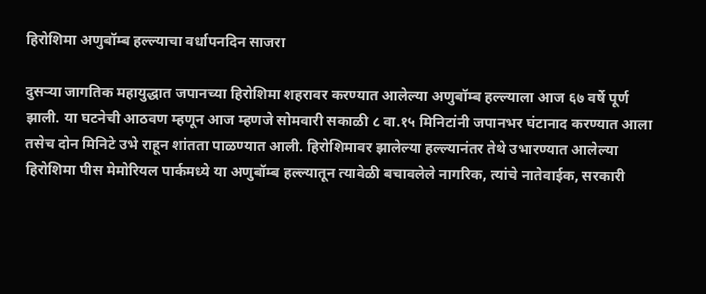हिरोशिमा अणुबॉम्ब हल्ल्याचा वर्धापनदिन साजरा

दुसर्‍या जागतिक महायुद्धात जपानच्या हिरोशिमा शहरावर करण्यात आलेल्या अणुबॉम्ब हल्ल्याला आज ६७ वर्षे पूर्ण झाली. या घटनेची आठवण म्हणून आज म्हणजे सोमवारी सकाळी ८ वा.१५ मिनिटांनी जपानभर घंटानाद करण्यात आला तसेच दोन मिनिटे उभे राहून शांतता पाळण्यात आली. हिरोशिमावर झालेल्या हल्ल्यानंतर तेथे उभारण्यात आलेल्या हिरोशिमा पीस मेमोरियल पार्कमध्ये या अणुबॉम्ब हल्ल्यातून त्यावेळी बचावलेले नागरिक, त्यांचे नातेवाईक, सरकारी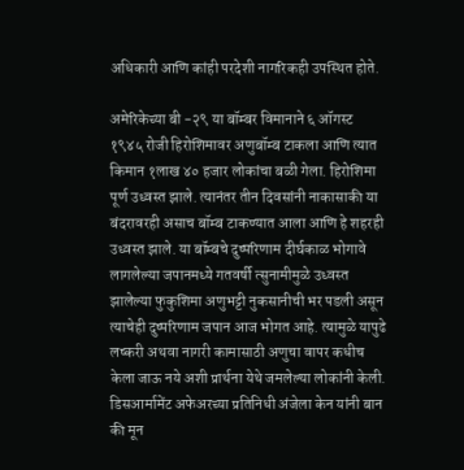अधिकारी आणि कांही परदेशी नागरिकही उपस्थित होते.

अमेरिकेच्या बी -२९ या बॉम्बर विमानाने ६ ऑगस्ट १९४५ रोजी हिरोशिमावर अणुबॉम्ब टाकला आणि त्यात किमान १लाख ४० हजार लोकांचा बळी गेला. हिरोशिमा पूर्ण उध्वस्त झाले. त्यानंतर तीन दिवसांनी नाकासाकी या बंदरावरही असाच बॉम्ब टाकण्यात आला आणि हे शहरही उध्वस्त झाले. या बॉम्बचे दुष्परिणाम दीर्घकाळ भोगावे लागलेल्या जपानमध्ये गतवर्षी त्सुनामीमुळे उध्वस्त झालेल्या फुकुशिमा अणुभट्टी नुकसानीची भर पडली असून त्याचेही दुष्परिणाम जपान आज भोगत आहे. त्यामुळे यापुढे लष्करी अथवा नागरी कामासाठी अणुचा वापर कधीच केला जाऊ नये अशी प्रार्थना येथे जमलेल्या लोकांनी केली. डिसआर्मामेंट अफेअरच्या प्रतिनिधी अंजेला केन यांनी बान की मून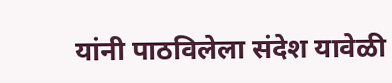यांनी पाठविलेला संदेश यावेळी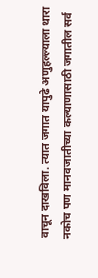वाचून दाखविला. त्यात जगात यापुढे अणुहल्ल्याला थारा नकोच पण मानवजातीच्या कल्याणासाठी जगातील सर्व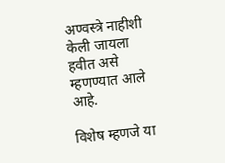अण्वस्त्रे नाहीशी केली जायला हवीत असे म्हणण्यात आले आहे.

विशेष म्हणजे या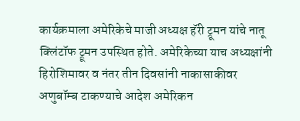कार्यक्रमाला अमेरिकेचे माजी अध्यक्ष हॅरी ट्रूमन यांचे नातू क्लिंटॉफ ट्रूमन उपस्थित होते. अमेरिकेच्या याच अध्यक्षांनी हिरोशिमावर व नंतर तीन दिवसांनी नाकासाकीवर अणुबॉम्ब टाकण्याचे आदेश अमेरिकन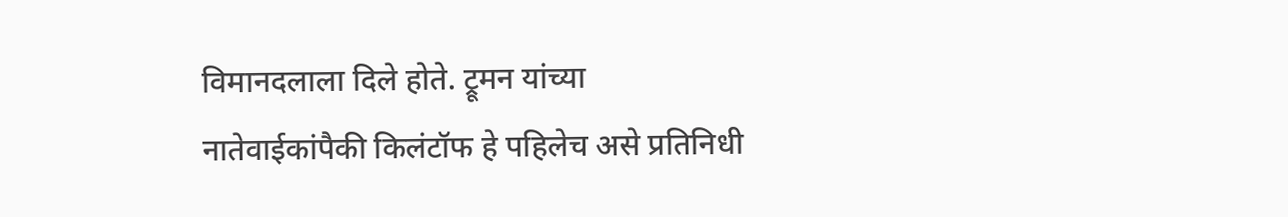विमानदलाला दिले होते. ट्रूमन यांच्या नातेवाईकांपैकी किलंटॉफ हे पहिलेच असे प्रतिनिधी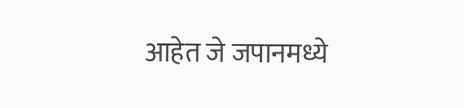आहेत जे जपानमध्ये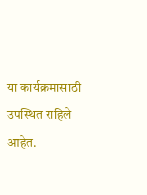या कार्यक्रमासाठी उपस्थित राहिले आहेत.